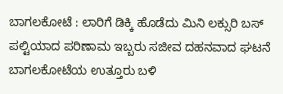ಬಾಗಲಕೋಟೆ : ಲಾರಿಗೆ ಡಿಕ್ಕಿ ಹೊಡೆದು ಮಿನಿ ಲಕ್ಸುರಿ ಬಸ್ ಪಲ್ಟಿಯಾದ ಪರಿಣಾಮ ಇಬ್ಬರು ಸಜೀವ ದಹನವಾದ ಘಟನೆ ಬಾಗಲಕೋಟೆಯ ಉತ್ತೂರು ಬಳಿ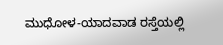ಮುಧೋಳ-ಯಾದವಾಡ ರಸ್ತೆಯಲ್ಲಿ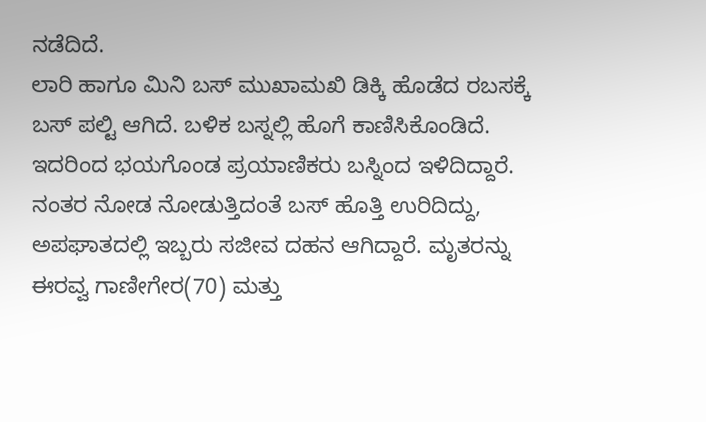ನಡೆದಿದೆ.
ಲಾರಿ ಹಾಗೂ ಮಿನಿ ಬಸ್ ಮುಖಾಮಖಿ ಡಿಕ್ಕಿ ಹೊಡೆದ ರಬಸಕ್ಕೆ ಬಸ್ ಪಲ್ಟಿ ಆಗಿದೆ. ಬಳಿಕ ಬಸ್ನಲ್ಲಿ ಹೊಗೆ ಕಾಣಿಸಿಕೊಂಡಿದೆ. ಇದರಿಂದ ಭಯಗೊಂಡ ಪ್ರಯಾಣಿಕರು ಬಸ್ನಿಂದ ಇಳಿದಿದ್ದಾರೆ.
ನಂತರ ನೋಡ ನೋಡುತ್ತಿದಂತೆ ಬಸ್ ಹೊತ್ತಿ ಉರಿದಿದ್ದು, ಅಪಘಾತದಲ್ಲಿ ಇಬ್ಬರು ಸಜೀವ ದಹನ ಆಗಿದ್ದಾರೆ. ಮೃತರನ್ನು ಈರವ್ವ ಗಾಣೀಗೇರ(70) ಮತ್ತು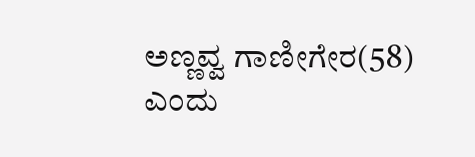ಅಣ್ಣವ್ವ ಗಾಣೀಗೇರ(58) ಎಂದು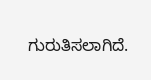ಗುರುತಿಸಲಾಗಿದೆ.